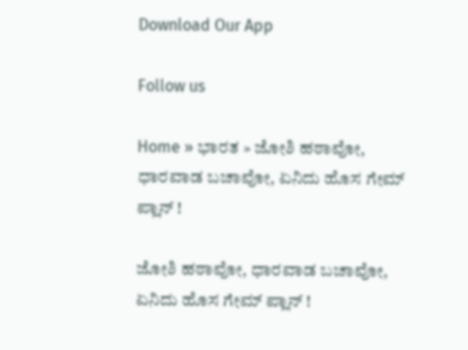Download Our App

Follow us

Home » ಭಾರತ » ಜೋಶಿ ಹಠಾವೋ, ಧಾರವಾಡ ಬಚಾವೋ, ಏನಿದು ಹೊಸ ಗೇಮ್ ಪ್ಲಾನ್ !

ಜೋಶಿ ಹಠಾವೋ, ಧಾರವಾಡ ಬಚಾವೋ, ಏನಿದು ಹೊಸ ಗೇಮ್ ಪ್ಲಾನ್ !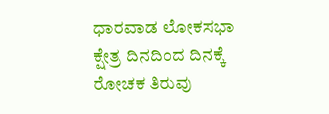ಧಾರವಾಡ ಲೋಕಸಭಾ ಕ್ಷೇತ್ರ ದಿನದಿಂದ ದಿನಕ್ಕೆ ರೋಚಕ ತಿರುವು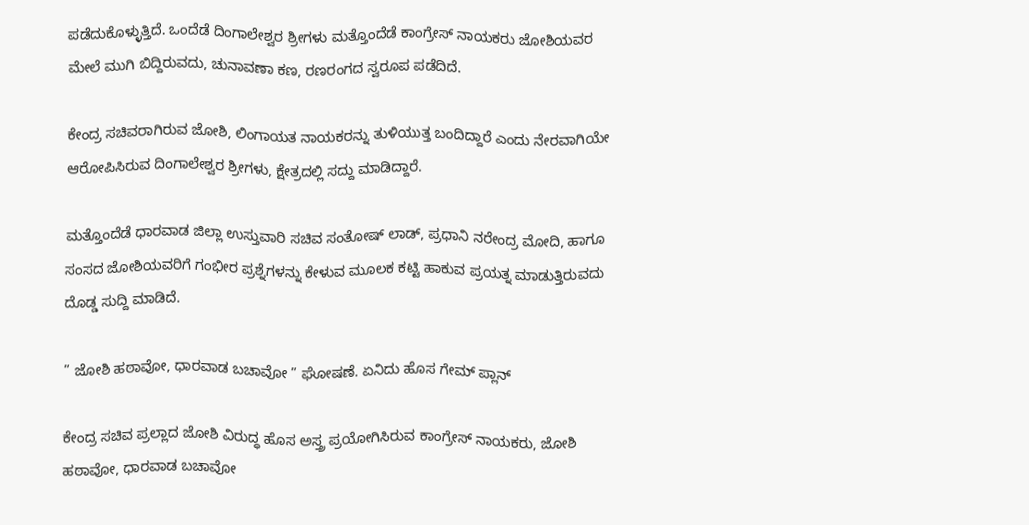ಪಡೆದುಕೊಳ್ಳುತ್ತಿದೆ. ಒಂದೆಡೆ ದಿಂಗಾಲೇಶ್ವರ ಶ್ರೀಗಳು ಮತ್ತೊಂದೆಡೆ ಕಾಂಗ್ರೇಸ್ ನಾಯಕರು ಜೋಶಿಯವರ ಮೇಲೆ ಮುಗಿ ಬಿದ್ದಿರುವದು, ಚುನಾವಣಾ ಕಣ, ರಣರಂಗದ ಸ್ವರೂಪ ಪಡೆದಿದೆ.

ಕೇಂದ್ರ ಸಚಿವರಾಗಿರುವ ಜೋಶಿ, ಲಿಂಗಾಯತ ನಾಯಕರನ್ನು ತುಳಿಯುತ್ತ ಬಂದಿದ್ದಾರೆ ಎಂದು ನೇರವಾಗಿಯೇ ಆರೋಪಿಸಿರುವ ದಿಂಗಾಲೇಶ್ವರ ಶ್ರೀಗಳು, ಕ್ಷೇತ್ರದಲ್ಲಿ ಸದ್ದು ಮಾಡಿದ್ದಾರೆ.

ಮತ್ತೊಂದೆಡೆ ಧಾರವಾಡ ಜಿಲ್ಲಾ ಉಸ್ತುವಾರಿ ಸಚಿವ ಸಂತೋಷ್ ಲಾಡ್, ಪ್ರಧಾನಿ ನರೇಂದ್ರ ಮೋದಿ, ಹಾಗೂ ಸಂಸದ ಜೋಶಿಯವರಿಗೆ ಗಂಭೀರ ಪ್ರಶ್ನೆಗಳನ್ನು ಕೇಳುವ ಮೂಲಕ ಕಟ್ಟಿ ಹಾಕುವ ಪ್ರಯತ್ನ ಮಾಡುತ್ತಿರುವದು ದೊಡ್ಡ ಸುದ್ದಿ ಮಾಡಿದೆ.

” ಜೋಶಿ ಹಠಾವೋ, ಧಾರವಾಡ ಬಚಾವೋ ” ಘೋಷಣೆ. ಏನಿದು ಹೊಸ ಗೇಮ್ ಪ್ಲಾನ್

ಕೇಂದ್ರ ಸಚಿವ ಪ್ರಲ್ಲಾದ ಜೋಶಿ ವಿರುದ್ಧ ಹೊಸ ಅಸ್ತ್ರ ಪ್ರಯೋಗಿಸಿರುವ ಕಾಂಗ್ರೇಸ್ ನಾಯಕರು, ಜೋಶಿ ಹಠಾವೋ, ಧಾರವಾಡ ಬಚಾವೋ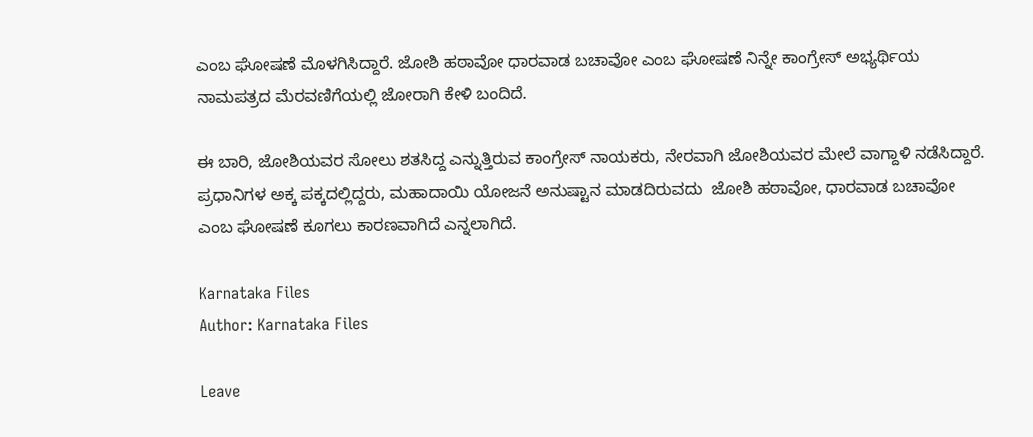ಎಂಬ ಘೋಷಣೆ ಮೊಳಗಿಸಿದ್ದಾರೆ. ಜೋಶಿ ಹಠಾವೋ ಧಾರವಾಡ ಬಚಾವೋ ಎಂಬ ಘೋಷಣೆ ನಿನ್ನೇ ಕಾಂಗ್ರೇಸ್ ಅಭ್ಯರ್ಥಿಯ ನಾಮಪತ್ರದ ಮೆರವಣಿಗೆಯಲ್ಲಿ ಜೋರಾಗಿ ಕೇಳಿ ಬಂದಿದೆ.

ಈ ಬಾರಿ, ಜೋಶಿಯವರ ಸೋಲು ಶತಸಿದ್ದ ಎನ್ನುತ್ತಿರುವ ಕಾಂಗ್ರೇಸ್ ನಾಯಕರು, ನೇರವಾಗಿ ಜೋಶಿಯವರ ಮೇಲೆ ವಾಗ್ದಾಳಿ ನಡೆಸಿದ್ದಾರೆ. ಪ್ರಧಾನಿಗಳ ಅಕ್ಕ ಪಕ್ಕದಲ್ಲಿದ್ದರು, ಮಹಾದಾಯಿ ಯೋಜನೆ ಅನುಷ್ಟಾನ ಮಾಡದಿರುವದು  ಜೋಶಿ ಹಠಾವೋ, ಧಾರವಾಡ ಬಚಾವೋ ಎಂಬ ಘೋಷಣೆ ಕೂಗಲು ಕಾರಣವಾಗಿದೆ ಎನ್ನಲಾಗಿದೆ.

Karnataka Files
Author: Karnataka Files

Leave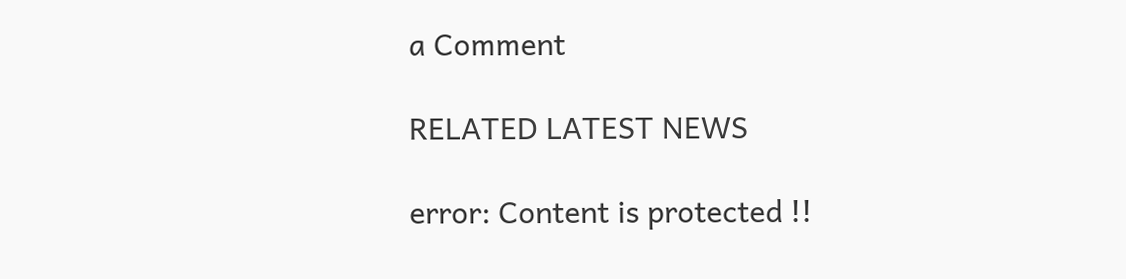a Comment

RELATED LATEST NEWS

error: Content is protected !!